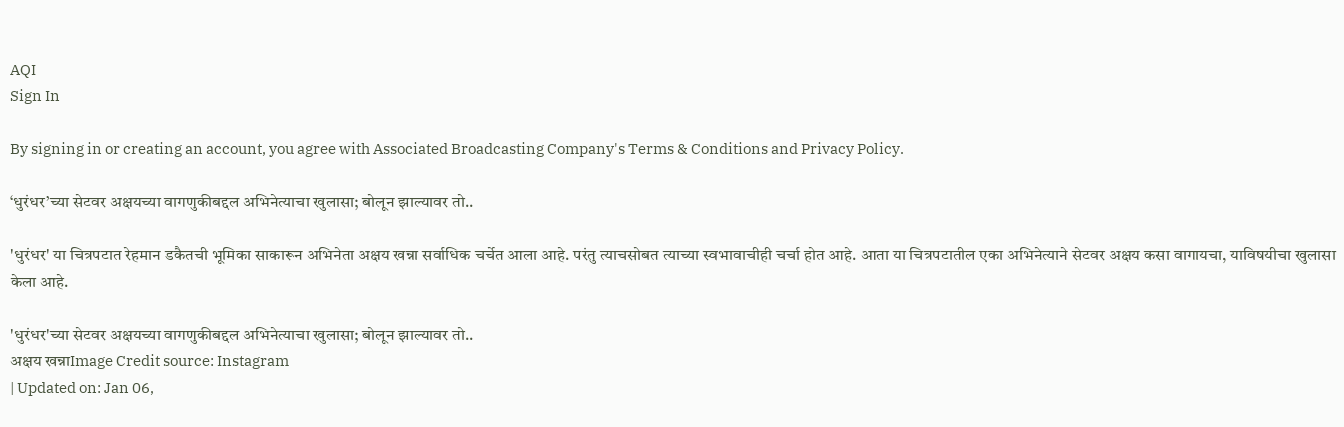AQI
Sign In

By signing in or creating an account, you agree with Associated Broadcasting Company's Terms & Conditions and Privacy Policy.

‘धुरंधर’च्या सेटवर अक्षयच्या वागणुकीबद्दल अभिनेत्याचा खुलासा; बोलून झाल्यावर तो..

'धुरंधर' या चित्रपटात रेहमान डकैतची भूमिका साकारून अभिनेता अक्षय खन्ना सर्वाधिक चर्चेत आला आहे. परंतु त्याचसोबत त्याच्या स्वभावाचीही चर्चा होत आहे. आता या चित्रपटातील एका अभिनेत्याने सेटवर अक्षय कसा वागायचा, याविषयीचा खुलासा केला आहे.

'धुरंधर'च्या सेटवर अक्षयच्या वागणुकीबद्दल अभिनेत्याचा खुलासा; बोलून झाल्यावर तो..
अक्षय खन्नाImage Credit source: Instagram
| Updated on: Jan 06,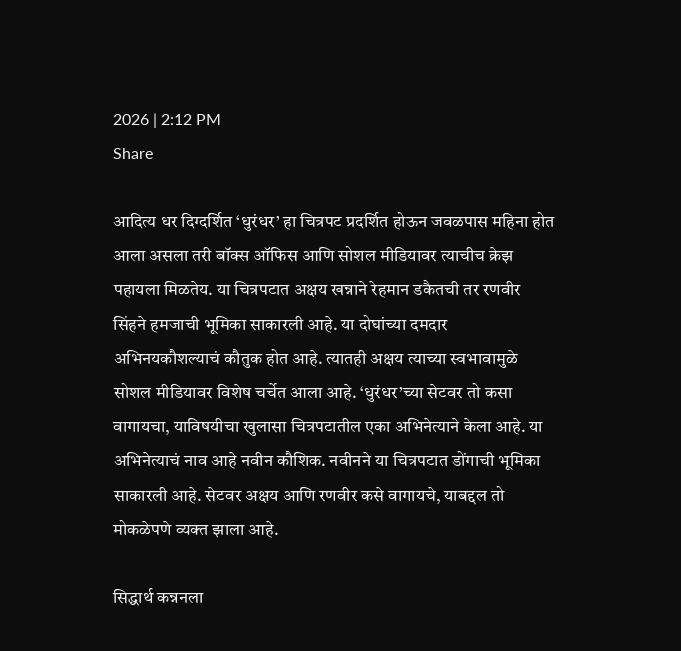2026 | 2:12 PM
Share

आदित्य धर दिग्दर्शित ‘धुरंधर’ हा चित्रपट प्रदर्शित होऊन जवळपास महिना होत आला असला तरी बॉक्स ऑफिस आणि सोशल मीडियावर त्याचीच क्रेझ पहायला मिळतेय. या चित्रपटात अक्षय खन्नाने रेहमान डकैतची तर रणवीर सिंहने हमजाची भूमिका साकारली आहे. या दोघांच्या दमदार अभिनयकौशल्याचं कौतुक होत आहे. त्यातही अक्षय त्याच्या स्वभावामुळे सोशल मीडियावर विशेष चर्चेत आला आहे. ‘धुरंधर’च्या सेटवर तो कसा वागायचा, याविषयीचा खुलासा चित्रपटातील एका अभिनेत्याने केला आहे. या अभिनेत्याचं नाव आहे नवीन कौशिक. नवीनने या चित्रपटात डोंगाची भूमिका साकारली आहे. सेटवर अक्षय आणि रणवीर कसे वागायचे, याबद्दल तो मोकळेपणे व्यक्त झाला आहे.

सिद्धार्थ कन्ननला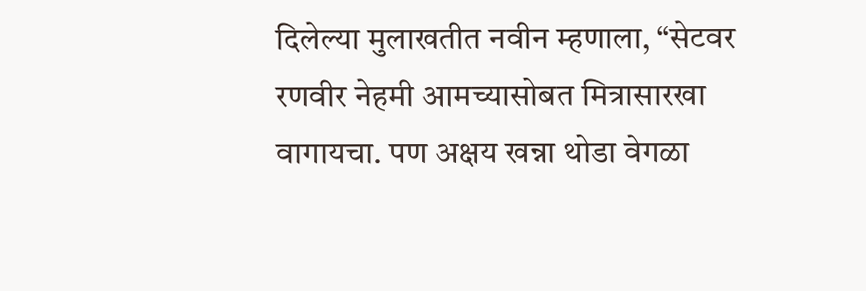दिलेल्या मुलाखतीत नवीन म्हणाला, “सेटवर रणवीर नेहमी आमच्यासोबत मित्रासारखा वागायचा. पण अक्षय खन्ना थोडा वेगळा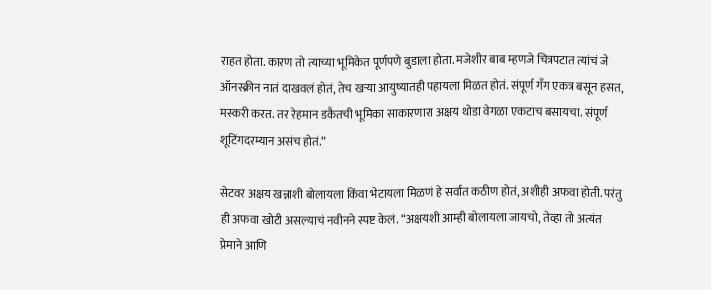राहत होता. कारण तो त्याच्या भूमिकेत पूर्णपणे बुडाला होता. मजेशीर बाब म्हणजे चित्रपटात त्यांचं जे ऑनस्क्रीन नातं दाखवलं होतं, तेच खऱ्या आयुष्यातही पहायला मिळत होतं. संपूर्ण गँग एकत्र बसून हसत, मस्करी करत. तर रेहमान डकैतची भूमिका साकारणारा अक्षय थोडा वेगळा एकटाच बसायचा. संपूर्ण शूटिंगदरम्यान असंच होतं.”

सेटवर अक्षय खन्नाशी बोलायला किंवा भेटायला मिळणं हे सर्वांत कठीण होतं, अशीही अफवा होती. परंतु ही अफवा खोटी असल्याचं नवीनने स्पष्ट केलं. “अक्षयशी आम्ही बोलायला जायचो, तेव्हा तो अत्यंत प्रेमाने आणि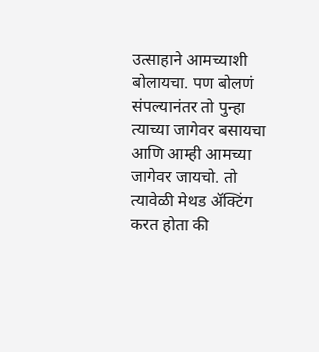उत्साहाने आमच्याशी बोलायचा. पण बोलणं संपल्यानंतर तो पुन्हा त्याच्या जागेवर बसायचा आणि आम्ही आमच्या जागेवर जायचो. तो त्यावेळी मेथड ॲक्टिंग करत होता की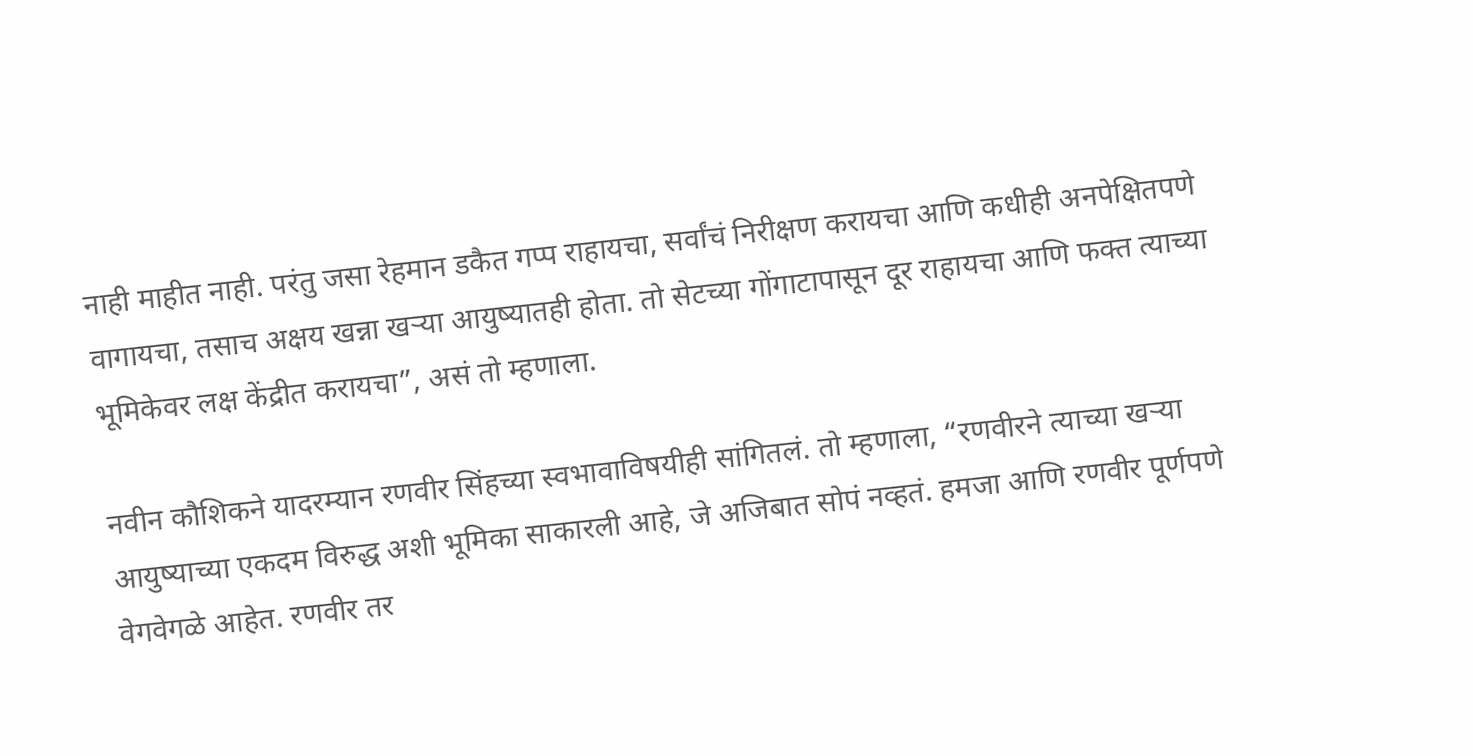नाही माहीत नाही. परंतु जसा रेहमान डकैत गप्प राहायचा, सर्वांचं निरीक्षण करायचा आणि कधीही अनपेक्षितपणे वागायचा, तसाच अक्षय खन्ना खऱ्या आयुष्यातही होता. तो सेटच्या गोंगाटापासून दूर राहायचा आणि फक्त त्याच्या भूमिकेवर लक्ष केंद्रीत करायचा”, असं तो म्हणाला.

नवीन कौशिकने यादरम्यान रणवीर सिंहच्या स्वभावाविषयीही सांगितलं. तो म्हणाला, “रणवीरने त्याच्या खऱ्या आयुष्याच्या एकदम विरुद्ध अशी भूमिका साकारली आहे, जे अजिबात सोपं नव्हतं. हमजा आणि रणवीर पूर्णपणे वेगवेगळे आहेत. रणवीर तर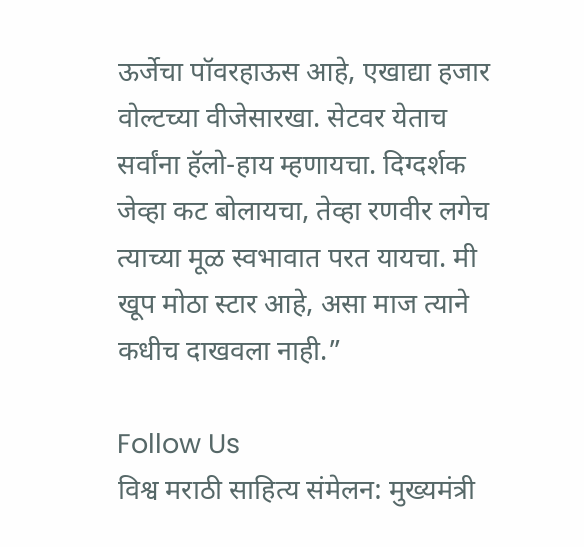ऊर्जेचा पॉवरहाऊस आहे, एखाद्या हजार वोल्टच्या वीजेसारखा. सेटवर येताच सर्वांना हॅलो-हाय म्हणायचा. दिग्दर्शक जेव्हा कट बोलायचा, तेव्हा रणवीर लगेच त्याच्या मूळ स्वभावात परत यायचा. मी खूप मोठा स्टार आहे, असा माज त्याने कधीच दाखवला नाही.”

Follow Us
विश्व मराठी साहित्य संमेलन: मुख्यमंत्री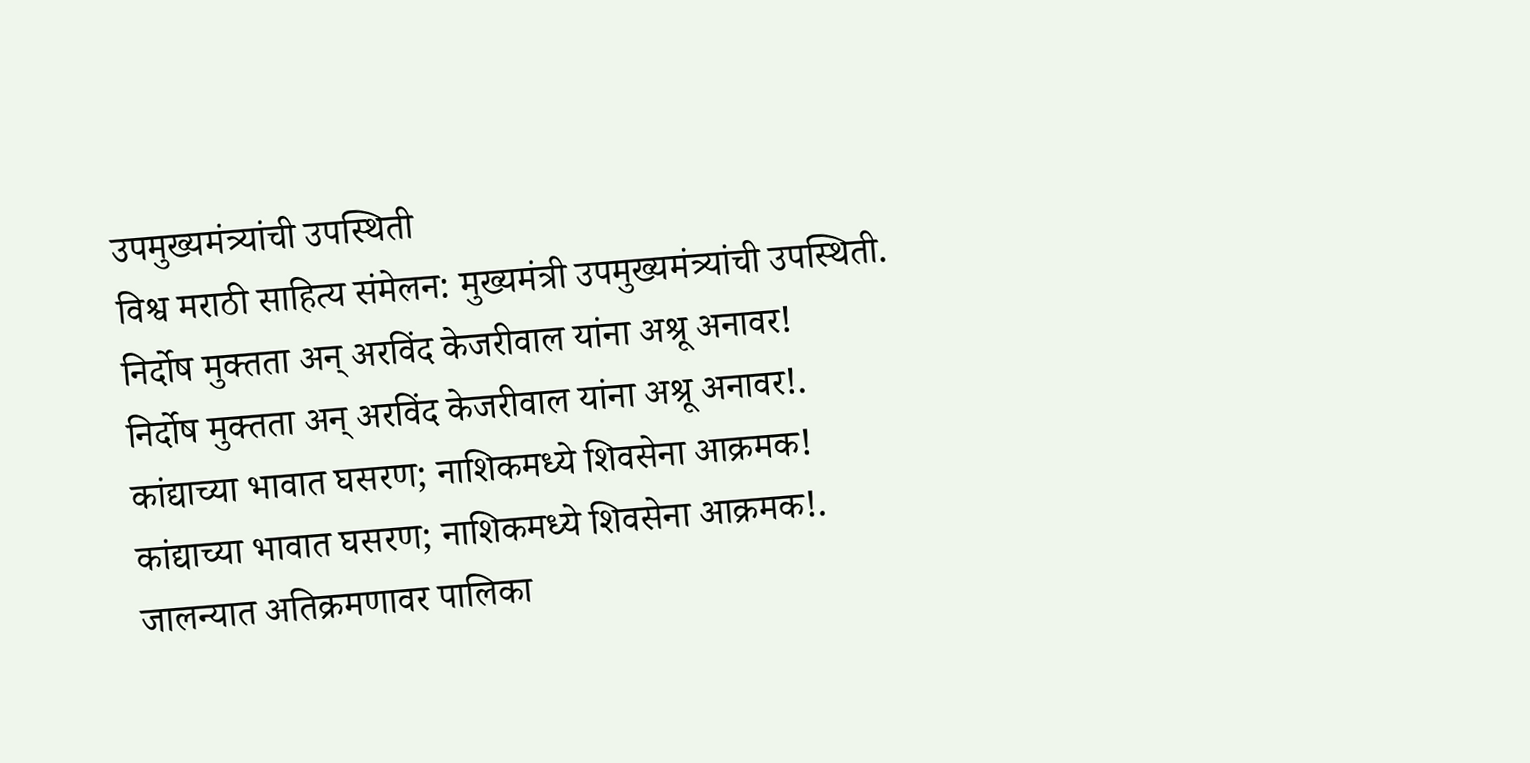उपमुख्यमंत्र्यांची उपस्थिती
विश्व मराठी साहित्य संमेलन: मुख्यमंत्री उपमुख्यमंत्र्यांची उपस्थिती.
निर्दोष मुक्तता अन् अरविंद केजरीवाल यांना अश्रू अनावर!
निर्दोष मुक्तता अन् अरविंद केजरीवाल यांना अश्रू अनावर!.
कांद्याच्या भावात घसरण; नाशिकमध्ये शिवसेना आक्रमक!
कांद्याच्या भावात घसरण; नाशिकमध्ये शिवसेना आक्रमक!.
जालन्यात अतिक्रमणावर पालिका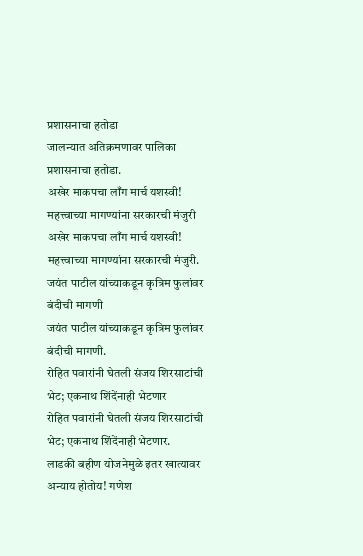प्रशासनाचा हतोडा
जालन्यात अतिक्रमणावर पालिका प्रशासनाचा हतोडा.
अखेर माकपचा लाँग मार्च यशस्वी! महत्त्वाच्या मागण्यांना सरकारची मंजुरी
अखेर माकपचा लाँग मार्च यशस्वी! महत्त्वाच्या मागण्यांना सरकारची मंजुरी.
जयंत पाटील यांच्याकडून कृत्रिम फुलांवर बंदीची मागणी
जयंत पाटील यांच्याकडून कृत्रिम फुलांवर बंदीची मागणी.
रोहित पवारांनी घेतली संजय शिरसाटांची भेट; एकनाथ शिंदेंनाही भेटणार
रोहित पवारांनी घेतली संजय शिरसाटांची भेट; एकनाथ शिंदेंनाही भेटणार.
लाडकी बहीण योजनेमुळे इतर खात्यावर अन्याय होतोय! गणेश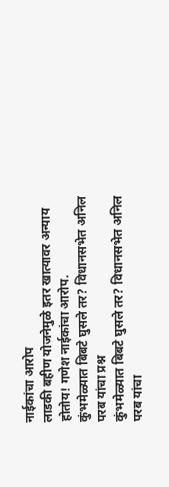नाईकांचा आरोप
लाडकी बहीण योजनेमुळे इतर खात्यावर अन्याय होतोय! गणेश नाईकांचा आरोप.
कुंभमेळ्यात बिबटे घुसले तर? विधानसभेत अनिल परब यांचा प्रश्न
कुंभमेळ्यात बिबटे घुसले तर? विधानसभेत अनिल परब यांचा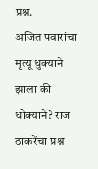प्रश्न.
अजित पवारांचा मृत्यू धुक्याने झाला की धोक्याने? राज ठाकरेंचा प्रश्न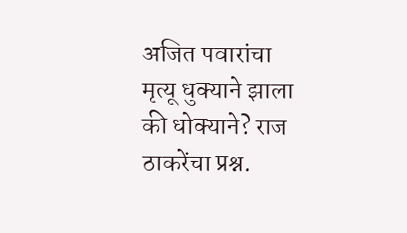अजित पवारांचा मृत्यू धुक्याने झाला की धोक्याने? राज ठाकरेंचा प्रश्न.